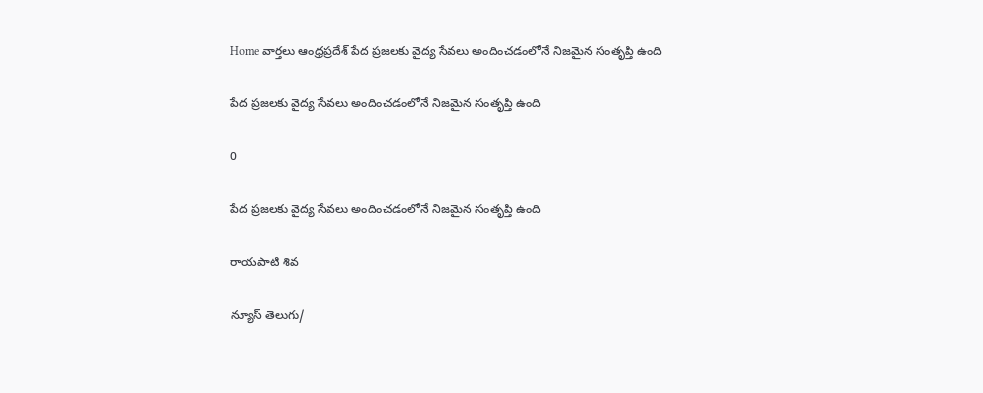Home వార్తలు ఆంధ్రప్రదేశ్‌ పేద ప్రజలకు వైద్య సేవలు అందించడంలోనే నిజమైన సంతృప్తి ఉంది

పేద ప్రజలకు వైద్య సేవలు అందించడంలోనే నిజమైన సంతృప్తి ఉంది

0

పేద ప్రజలకు వైద్య సేవలు అందించడంలోనే నిజమైన సంతృప్తి ఉంది

రాయపాటి శివ

న్యూస్ తెలుగు/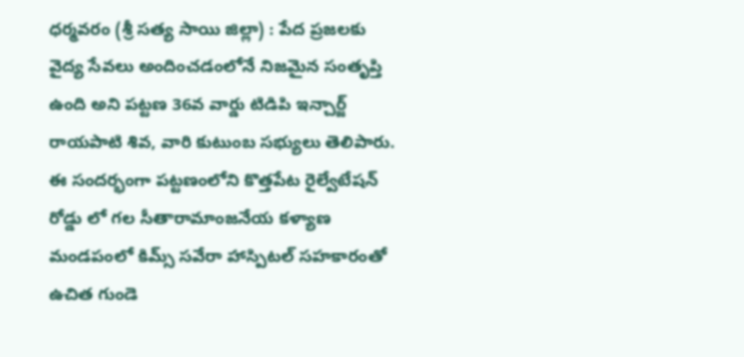ధర్మవరం (శ్రీ సత్య సాయి జిల్లా) : పేద ప్రజలకు వైద్య సేవలు అందించడంలోనే నిజమైన సంతృప్తి ఉంది అని పట్టణ 36వ వార్డు టిడిపి ఇన్చార్జ్ రాయపాటి శివ, వారి కుటుంబ సభ్యులు తెలిపారు. ఈ సందర్భంగా పట్టణంలోని కొత్తపేట రైల్వేటేషన్ రోడ్డు లో గల సీతారామాంజనేయ కళ్యాణ మండపంలో కిమ్స్ సవేరా హాస్పిటల్ సహకారంతో ఉచిత గుండె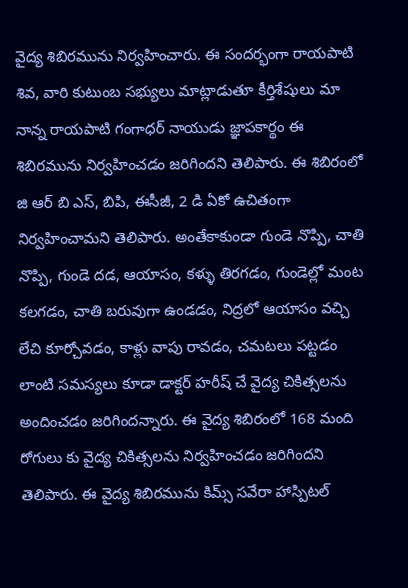వైద్య శిబిరమును నిర్వహించారు. ఈ సందర్భంగా రాయపాటి శివ, వారి కుటుంబ సభ్యులు మాట్లాడుతూ కీర్తిశేషులు మా నాన్న రాయపాటి గంగాధర్ నాయుడు జ్ఞాపకార్థం ఈ శిబిరమును నిర్వహించడం జరిగిందని తెలిపారు. ఈ శిబిరంలో జి ఆర్ బి ఎస్, బిపి, ఈసీజీ, 2 డి ఏకో ఉచితంగా నిర్వహించామని తెలిపారు. అంతేకాకుండా గుండె నొప్పి, చాతి నొప్పి, గుండె దడ, ఆయాసం, కళ్ళు తిరగడం, గుండెల్లో మంట కలగడం, చాతి బరువుగా ఉండడం, నిద్రలో ఆయాసం వచ్చి లేచి కూర్చోవడం, కాళ్లు వాపు రావడం, చమటలు పట్టడం లాంటి సమస్యలు కూడా డాక్టర్ హరీష్ చే వైద్య చికిత్సలను అందించడం జరిగిందన్నారు. ఈ వైద్య శిబిరంలో 168 మంది రోగులు కు వైద్య చికిత్సలను నిర్వహించడం జరిగిందని తెలిపారు. ఈ వైద్య శిబిరమును కిమ్స్ సవేరా హాస్పిటల్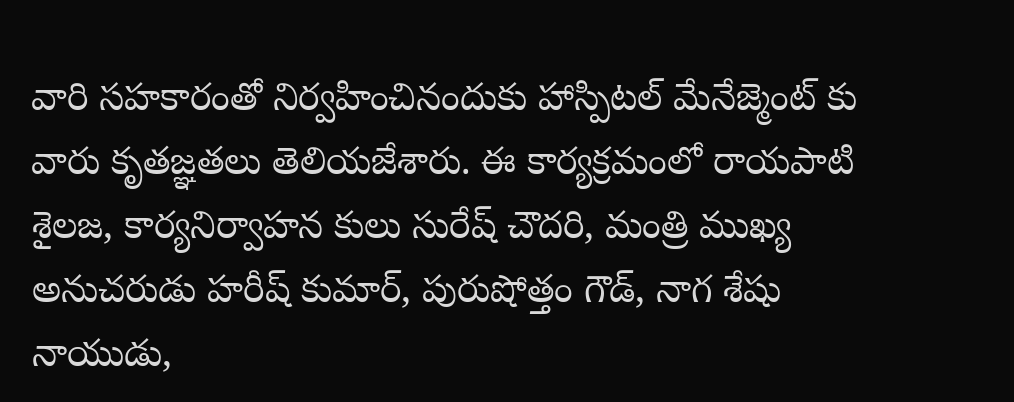వారి సహకారంతో నిర్వహించినందుకు హాస్పిటల్ మేనేజ్మెంట్ కు వారు కృతజ్ఞతలు తెలియజేశారు. ఈ కార్యక్రమంలో రాయపాటి శైలజ, కార్యనిర్వాహన కులు సురేష్ చౌదరి, మంత్రి ముఖ్య అనుచరుడు హరీష్ కుమార్, పురుషోత్తం గౌడ్, నాగ శేషు నాయుడు,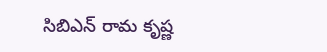సిబిఎన్ రామ కృష్ణ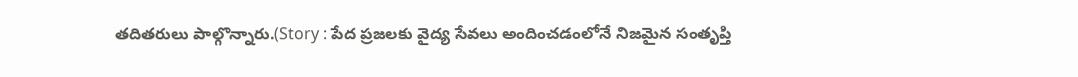తదితరులు పాల్గొన్నారు.(Story : పేద ప్రజలకు వైద్య సేవలు అందించడంలోనే నిజమైన సంతృప్తి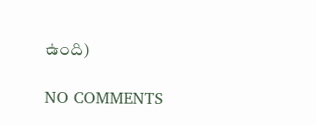ఉంది)

NO COMMENTS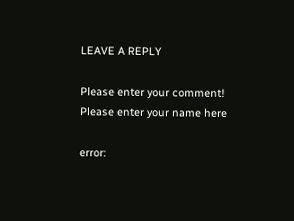LEAVE A REPLY

Please enter your comment!
Please enter your name here

error: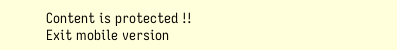Content is protected !!
Exit mobile version